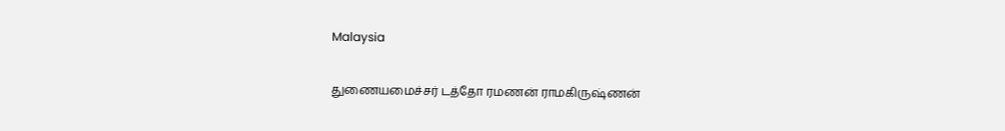Malaysia

துணையமைச்சர் டத்தோ ரமணன் ராமகிருஷ்ணன்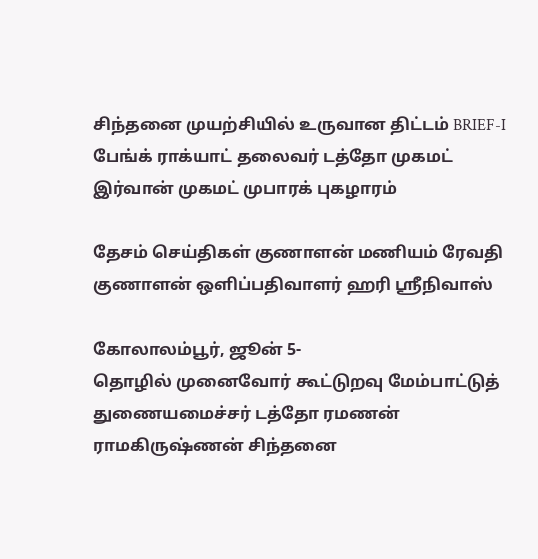சிந்தனை முயற்சியில் உருவான திட்டம் BRIEF-I பேங்க் ராக்யாட் தலைவர் டத்தோ முகமட் இர்வான் முகமட் முபாரக் புகழாரம்

தேசம் செய்திகள் குணாளன் மணியம் ரேவதி குணாளன் ஒளிப்பதிவாளர் ஹரி ஸ்ரீநிவாஸ்

கோலாலம்பூர், ஜூன் 5-
தொழில் முனைவோர் கூட்டுறவு மேம்பாட்டுத் துணையமைச்சர் டத்தோ ரமணன் ராமகிருஷ்ணன் சிந்தனை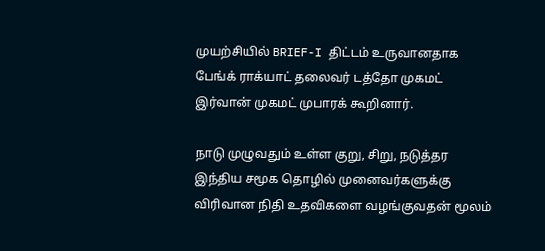முயற்சியில் BRIEF-I திட்டம் உருவானதாக பேங்க் ராக்யாட் தலைவர் டத்தோ முகமட் இர்வான் முகமட் முபாரக் கூறினார்.

நாடு முழுவதும் உள்ள குறு, சிறு, நடுத்தர இந்திய சமூக தொழில் முனைவர்களுக்கு விரிவான நிதி உதவிகளை வழங்குவதன் மூலம்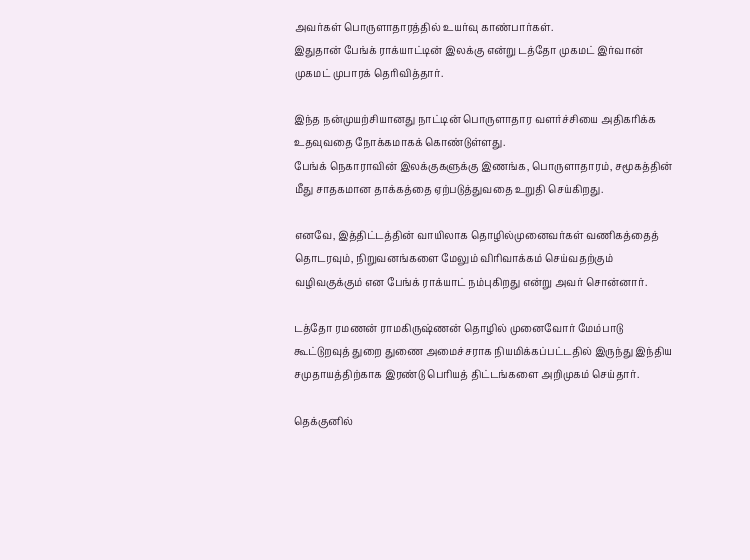அவர்கள் பொருளாதாரத்தில் உயர்வு காண்பார்கள்.
இதுதான் பேங்க் ராக்யாட்டின் இலக்கு என்று டத்தோ முகமட் இர்வான் முகமட் முபாரக் தெரிவித்தார்.

இந்த நன்முயற்சியானது நாட்டின் பொருளாதார வளர்ச்சியை அதிகரிக்க உதவுவதை நோக்கமாகக் கொண்டுள்ளது.
பேங்க் நெகாராவின் இலக்குகளுக்கு இணங்க, பொருளாதாரம், சமூகத்தின் மீது சாதகமான தாக்கத்தை ஏற்படுத்துவதை உறுதி செய்கிறது.

எனவே, இத்திட்டத்தின் வாயிலாக தொழில்முனைவர்கள் வணிகத்தைத் தொடரவும், நிறுவனங்களை மேலும் விரிவாக்கம் செய்வதற்கும் வழிவகுக்கும் என பேங்க் ராக்யாட் நம்புகிறது என்று அவர் சொன்னார்.

டத்தோ ரமணன் ராமகிருஷ்ணன் தொழில் முனைவோர் மேம்பாடு கூட்டுறவுத் துறை துணை அமைச்சராக நியமிக்கப்பட்டதில் இருந்து இந்திய சமுதாயத்திற்காக இரண்டு பெரியத் திட்டங்களை அறிமுகம் செய்தார்.

தெக்குனில்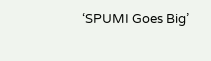‘SPUMI Goes Big’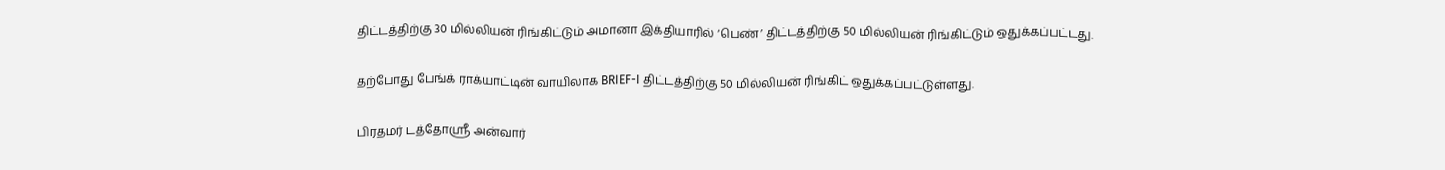திட்டத்திற்கு 30 மில்லியன் ரிங்கிட்டும் அமானா இக்தியாரில் ‘பெண்’ திட்டத்திற்கு 50 மில்லியன் ரிங்கிட்டும் ஒதுக்கப்பட்டது.

தற்போது பேங்க் ராக்யாட்டின் வாயிலாக BRIEF-I திட்டத்திற்கு 50 மில்லியன் ரிங்கிட் ஒதுக்கப்பட்டுள்ளது.

பிரதமர் டத்தோஸ்ரீ அன்வார்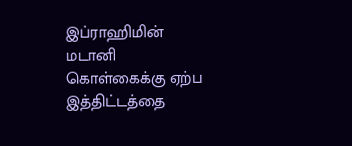இப்ராஹிமின் மடானி கொள்கைக்கு ஏற்ப இத்திட்டத்தை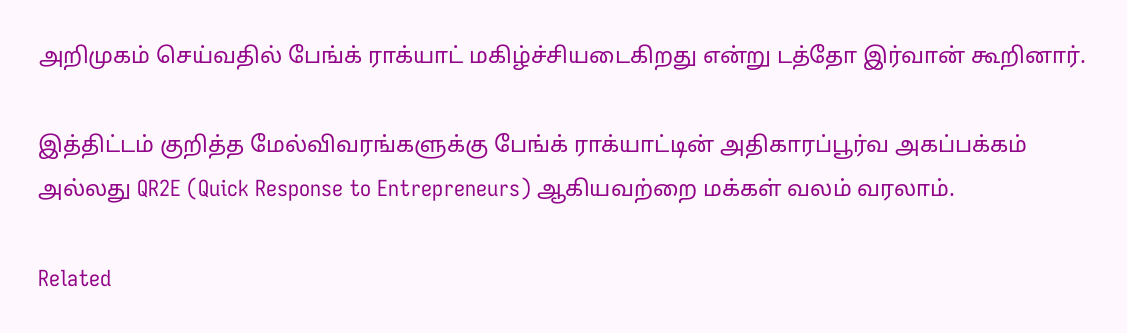அறிமுகம் செய்வதில் பேங்க் ராக்யாட் மகிழ்ச்சியடைகிறது என்று டத்தோ இர்வான் கூறினார்.

இத்திட்டம் குறித்த மேல்விவரங்களுக்கு பேங்க் ராக்யாட்டின் அதிகாரப்பூர்வ அகப்பக்கம் அல்லது QR2E (Quick Response to Entrepreneurs) ஆகியவற்றை மக்கள் வலம் வரலாம்.

Related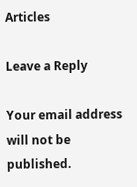Articles

Leave a Reply

Your email address will not be published.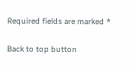Required fields are marked *

Back to top button